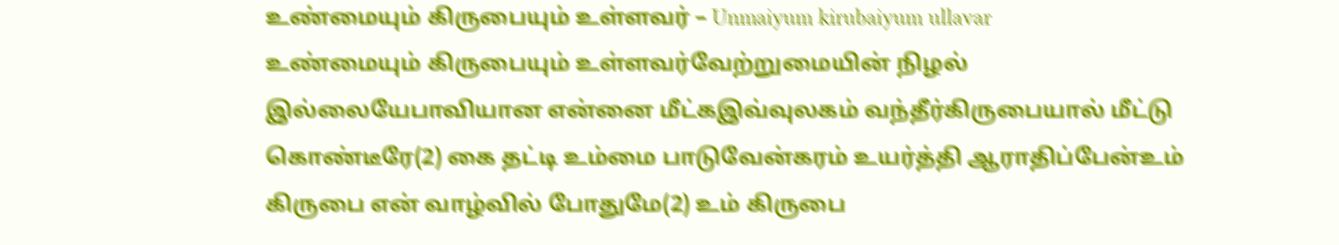உண்மையும் கிருபையும் உள்ளவர் – Unmaiyum kirubaiyum ullavar
உண்மையும் கிருபையும் உள்ளவர்வேற்றுமையின் நிழல் இல்லையேபாவியான என்னை மீட்கஇவ்வுலகம் வந்தீர்கிருபையால் மீட்டு கொண்டீரே(2) கை தட்டி உம்மை பாடுவேன்கரம் உயர்த்தி ஆராதிப்பேன்உம் கிருபை என் வாழ்வில் போதுமே(2) உம் கிருபை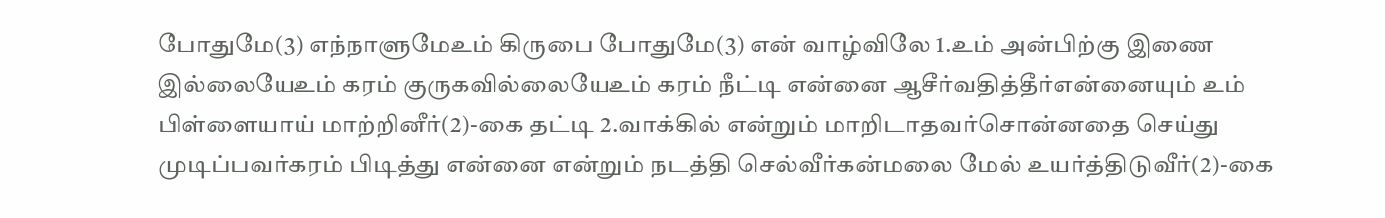போதுமே(3) எந்நாளுமேஉம் கிருபை போதுமே(3) என் வாழ்விலே 1.உம் அன்பிற்கு இணை இல்லையேஉம் கரம் குருகவில்லையேஉம் கரம் நீட்டி என்னை ஆசீர்வதித்தீர்என்னையும் உம் பிள்ளையாய் மாற்றினீர்(2)-கை தட்டி 2.வாக்கில் என்றும் மாறிடாதவர்சொன்னதை செய்து முடிப்பவர்கரம் பிடித்து என்னை என்றும் நடத்தி செல்வீர்கன்மலை மேல் உயர்த்திடுவீர்(2)-கை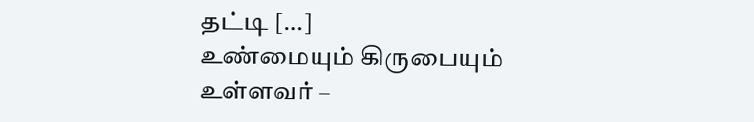தட்டி […]
உண்மையும் கிருபையும் உள்ளவர் –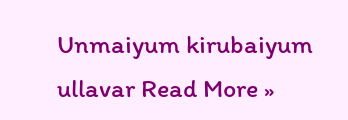Unmaiyum kirubaiyum ullavar Read More »